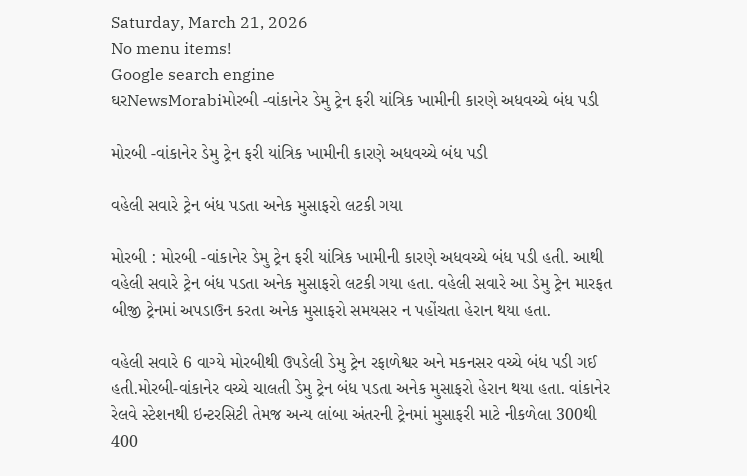Saturday, March 21, 2026
No menu items!
Google search engine
ઘરNewsMorabiમોરબી -વાંકાનેર ડેમુ ટ્રેન ફરી યાંત્રિક ખામીની કારણે અધવચ્ચે બંધ પડી

મોરબી -વાંકાનેર ડેમુ ટ્રેન ફરી યાંત્રિક ખામીની કારણે અધવચ્ચે બંધ પડી

વહેલી સવારે ટ્રેન બંધ પડતા અનેક મુસાફરો લટકી ગયા

મોરબી : મોરબી -વાંકાનેર ડેમુ ટ્રેન ફરી યાંત્રિક ખામીની કારણે અધવચ્ચે બંધ પડી હતી. આથી વહેલી સવારે ટ્રેન બંધ પડતા અનેક મુસાફરો લટકી ગયા હતા. વહેલી સવારે આ ડેમુ ટ્રેન મારફત બીજી ટ્રેનમાં અપડાઉન કરતા અનેક મુસાફરો સમયસર ન પહોંચતા હેરાન થયા હતા.

વહેલી સવારે 6 વાગ્યે મોરબીથી ઉપડેલી ડેમુ ટ્રેન રફાળેશ્વર અને મકનસર વચ્ચે બંધ પડી ગઈ હતી.મોરબી-વાંકાનેર વચ્ચે ચાલતી ડેમુ ટ્રેન બંધ પડતા અનેક મુસાફરો હેરાન થયા હતા. વાંકાનેર રેલવે સ્ટેશનથી ઇન્ટરસિટી તેમજ અન્ય લાંબા અંતરની ટ્રેનમાં મુસાફરી માટે નીકળેલા 300થી 400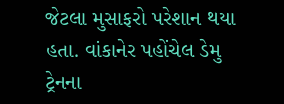જેટલા મુસાફરો પરેશાન થયા હતા. વાંકાનેર પહોંચેલ ડેમુ ટ્રેનના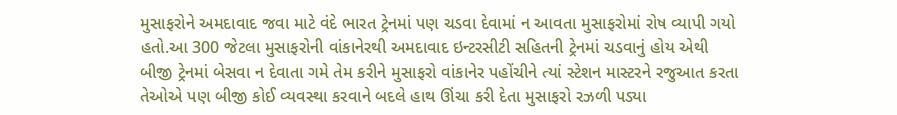મુસાફરોને અમદાવાદ જવા માટે વંદે ભારત ટ્રેનમાં પણ ચડવા દેવામાં ન આવતા મુસાફરોમાં રોષ વ્યાપી ગયો હતો.આ 300 જેટલા મુસાફરોની વાંકાનેરથી અમદાવાદ ઇન્ટરસીટી સહિતની ટ્રેનમાં ચડવાનું હોય એથી બીજી ટ્રેનમાં બેસવા ન દેવાતા ગમે તેમ કરીને મુસાફરો વાંકાનેર પહોંચીને ત્યાં સ્ટેશન માસ્ટરને રજુઆત કરતા તેઓએ પણ બીજી કોઈ વ્યવસ્થા કરવાને બદલે હાથ ઊંચા કરી દેતા મુસાફરો રઝળી પડ્યા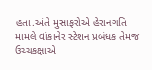હતા.અંતે મુસાફરોએ હેરાનગતિ મામલે વાંકાનેર સ્ટેશન પ્રબંધક તેમજ ઉચ્ચકક્ષાએ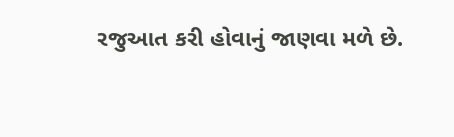રજુઆત કરી હોવાનું જાણવા મળે છે.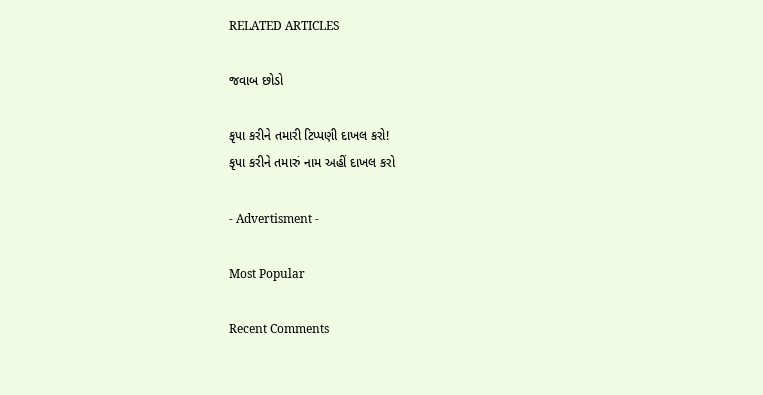RELATED ARTICLES

જવાબ છોડો

કૃપા કરીને તમારી ટિપ્પણી દાખલ કરો!
કૃપા કરીને તમારું નામ અહીં દાખલ કરો

- Advertisment -

Most Popular

Recent Comments